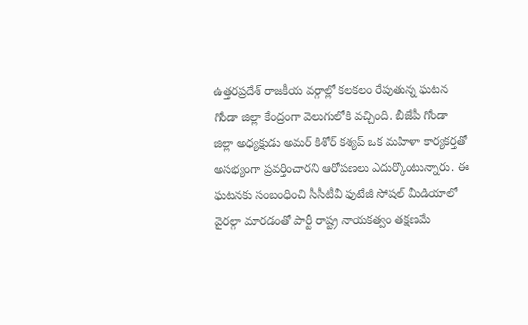ఉత్తరప్రదేశ్ రాజకీయ వర్గాల్లో కలకలం రేపుతున్న ఘటన గోండా జిల్లా కేంద్రంగా వెలుగులోకి వచ్చింది. బీజేపీ గోండా జిల్లా అధ్యక్షుడు అమర్ కిశోర్ కశ్యప్ ఒక మహిళా కార్యకర్తతో అసభ్యంగా ప్రవర్తించారని ఆరోపణలు ఎదుర్కొంటున్నారు. ఈ ఘటనకు సంబంధించి సీసీటీవీ ఫుటేజీ సోషల్ మీడియాలో వైరల్గా మారడంతో పార్టీ రాష్ట్ర నాయకత్వం తక్షణమే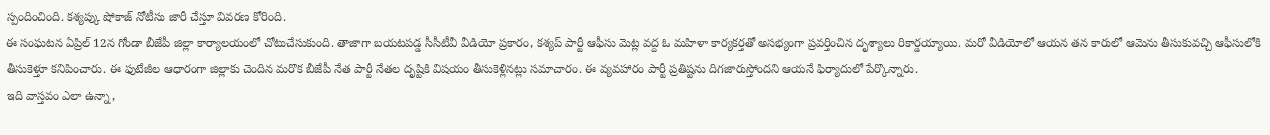స్పందించింది. కశ్యప్కు షోకాజ్ నోటీసు జారీ చేస్తూ వివరణ కోరింది.
ఈ సంఘటన ఏప్రిల్ 12న గోండా బీజేపీ జిల్లా కార్యాలయంలో చోటుచేసుకుంది. తాజాగా బయటపడ్డ సీసీటీవీ వీడియో ప్రకారం, కశ్యప్ పార్టీ ఆఫీసు మెట్ల వద్ద ఓ మహిళా కార్యకర్తతో అసభ్యంగా ప్రవర్తించిన దృశ్యాలు రికార్డయ్యాయి. మరో వీడియోలో ఆయన తన కారులో ఆమెను తీసుకువచ్చి ఆఫీసులోకి తీసుకెళ్తూ కనిపించారు. ఈ ఫుటేజీల ఆధారంగా జిల్లాకు చెందిన మరొక బీజేపీ నేత పార్టీ నేతల దృష్టికి విషయం తీసుకెళ్లినట్లు సమాచారం. ఈ వ్యవహారం పార్టీ ప్రతిష్టను దిగజారుస్తోందని ఆయనే ఫిర్యాదులో పేర్కొన్నారు.
ఇది వాస్తవం ఎలా ఉన్నా,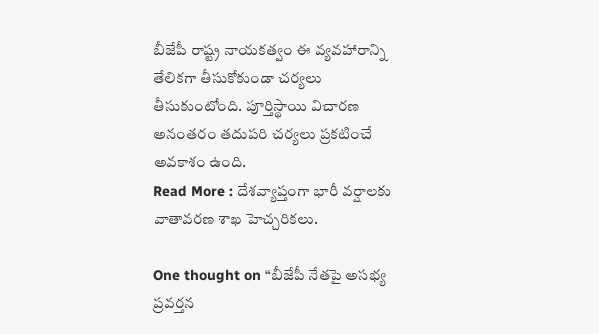బీజేపీ రాష్ట్ర నాయకత్వం ఈ వ్యవహారాన్ని తేలికగా తీసుకోకుండా చర్యలు తీసుకుంటోంది. పూర్తిస్థాయి విచారణ అనంతరం తదుపరి చర్యలు ప్రకటించే అవకాశం ఉంది.
Read More : దేశవ్యాప్తంగా భారీ వర్షాలకు వాతావరణ శాఖ హెచ్చరికలు.

One thought on “బీజేపీ నేతపై అసభ్య ప్రవర్తన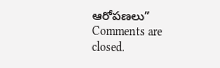ఆరోపణలు”
Comments are closed.